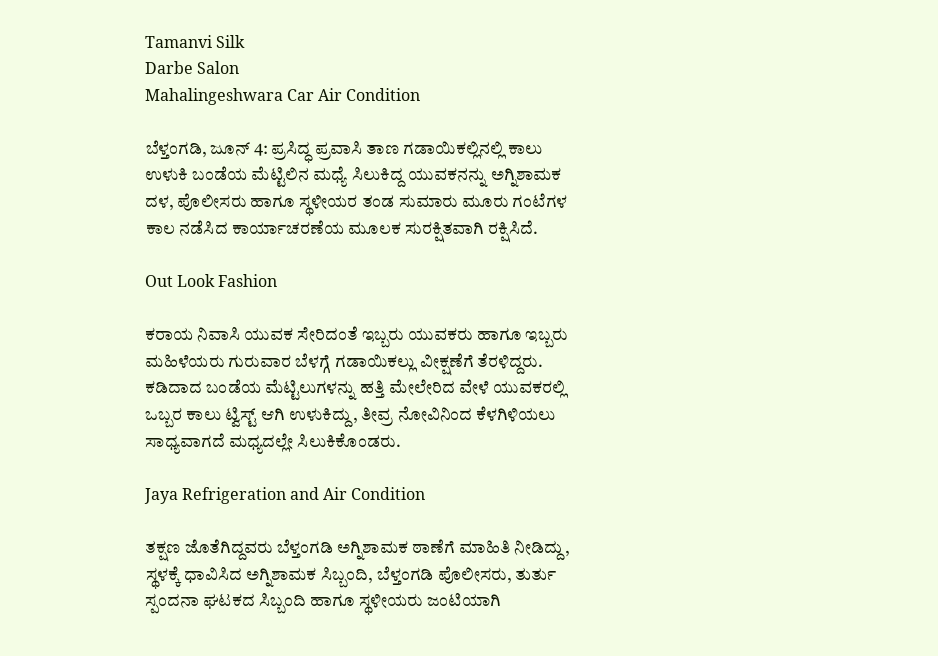Tamanvi Silk
Darbe Salon
Mahalingeshwara Car Air Condition

ಬೆಳ್ತಂಗಡಿ, ಜೂನ್ 4: ಪ್ರಸಿದ್ಧ ಪ್ರವಾಸಿ ತಾಣ ಗಡಾಯಿಕಲ್ಲಿನಲ್ಲಿ ಕಾಲು ಉಳುಕಿ ಬಂಡೆಯ ಮೆಟ್ಟಿಲಿನ ಮಧ್ಯೆ ಸಿಲುಕಿದ್ದ ಯುವಕನನ್ನು ಅಗ್ನಿಶಾಮಕ ದಳ, ಪೊಲೀಸರು ಹಾಗೂ ಸ್ಥಳೀಯರ ತಂಡ ಸುಮಾರು ಮೂರು ಗಂಟೆಗಳ ಕಾಲ ನಡೆಸಿದ ಕಾರ್ಯಾಚರಣೆಯ ಮೂಲಕ ಸುರಕ್ಷಿತವಾಗಿ ರಕ್ಷಿಸಿದೆ.

Out Look Fashion

ಕರಾಯ ನಿವಾಸಿ ಯುವಕ ಸೇರಿದಂತೆ ಇಬ್ಬರು ಯುವಕರು ಹಾಗೂ ಇಬ್ಬರು ಮಹಿಳೆಯರು ಗುರುವಾರ ಬೆಳಗ್ಗೆ ಗಡಾಯಿಕಲ್ಲು ವೀಕ್ಷಣೆಗೆ ತೆರಳಿದ್ದರು. ಕಡಿದಾದ ಬಂಡೆಯ ಮೆಟ್ಟಿಲುಗಳನ್ನು ಹತ್ತಿ ಮೇಲೇರಿದ ವೇಳೆ ಯುವಕರಲ್ಲಿ ಒಬ್ಬರ ಕಾಲು ಟ್ವಿಸ್ಟ್ ಆಗಿ ಉಳುಕಿದ್ದು, ತೀವ್ರ ನೋವಿನಿಂದ ಕೆಳಗಿಳಿಯಲು ಸಾಧ್ಯವಾಗದೆ ಮಧ್ಯದಲ್ಲೇ ಸಿಲುಕಿಕೊಂಡರು.

Jaya Refrigeration and Air Condition

ತಕ್ಷಣ ಜೊತೆಗಿದ್ದವರು ಬೆಳ್ತಂಗಡಿ ಅಗ್ನಿಶಾಮಕ ಠಾಣೆಗೆ ಮಾಹಿತಿ ನೀಡಿದ್ದು, ಸ್ಥಳಕ್ಕೆ ಧಾವಿಸಿದ ಅಗ್ನಿಶಾಮಕ ಸಿಬ್ಬಂದಿ, ಬೆಳ್ತಂಗಡಿ ಪೊಲೀಸರು, ತುರ್ತು ಸ್ಪಂದನಾ ಘಟಕದ ಸಿಬ್ಬಂದಿ ಹಾಗೂ ಸ್ಥಳೀಯರು ಜಂಟಿಯಾಗಿ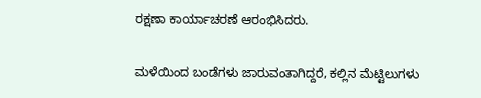ರಕ್ಷಣಾ ಕಾರ್ಯಾಚರಣೆ ಆರಂಭಿಸಿದರು.

ಮಳೆಯಿಂದ ಬಂಡೆಗಳು ಜಾರುವಂತಾಗಿದ್ದರೆ, ಕಲ್ಲಿನ ಮೆಟ್ಟಿಲುಗಳು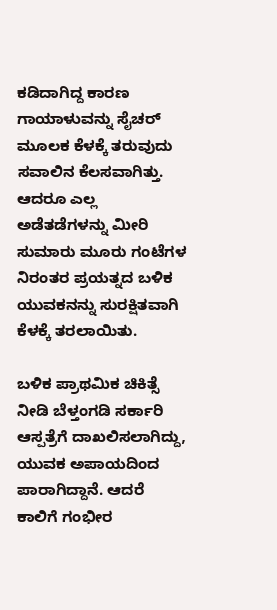ಕಡಿದಾಗಿದ್ದ ಕಾರಣ ಗಾಯಾಳುವನ್ನು ಸೈಚರ್ ಮೂಲಕ ಕೆಳಕ್ಕೆ ತರುವುದು ಸವಾಲಿನ ಕೆಲಸವಾಗಿತ್ತು. ಆದರೂ ಎಲ್ಲ ಅಡೆತಡೆಗಳನ್ನು ಮೀರಿ ಸುಮಾರು ಮೂರು ಗಂಟೆಗಳ ನಿರಂತರ ಪ್ರಯತ್ನದ ಬಳಿಕ ಯುವಕನನ್ನು ಸುರಕ್ಷಿತವಾಗಿ ಕೆಳಕ್ಕೆ ತರಲಾಯಿತು.

ಬಳಿಕ ಪ್ರಾಥಮಿಕ ಚಿಕಿತ್ಸೆ ನೀಡಿ ಬೆಳ್ತಂಗಡಿ ಸರ್ಕಾರಿ ಆಸ್ಪತ್ರೆಗೆ ದಾಖಲಿಸಲಾಗಿದ್ದು, ಯುವಕ ಅಪಾಯದಿಂದ ಪಾರಾಗಿದ್ದಾನೆ. ಆದರೆ ಕಾಲಿಗೆ ಗಂಭೀರ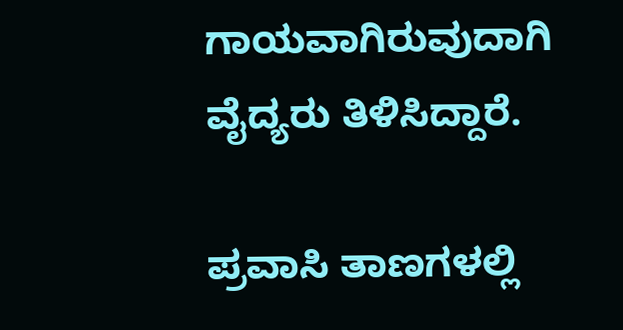ಗಾಯವಾಗಿರುವುದಾಗಿ ವೈದ್ಯರು ತಿಳಿಸಿದ್ದಾರೆ.

ಪ್ರವಾಸಿ ತಾಣಗಳಲ್ಲಿ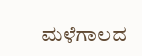ಮಳೆಗಾಲದ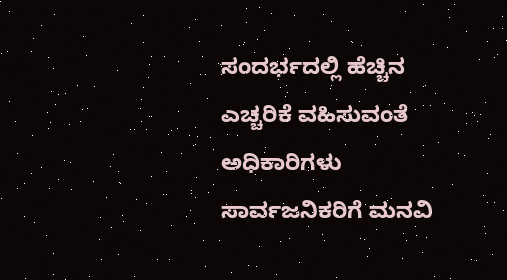ಸಂದರ್ಭದಲ್ಲಿ ಹೆಚ್ಚಿನ ಎಚ್ಚರಿಕೆ ವಹಿಸುವಂತೆ ಅಧಿಕಾರಿಗಳು ಸಾರ್ವಜನಿಕರಿಗೆ ಮನವಿ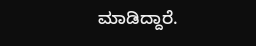ಮಾಡಿದ್ದಾರೆ.